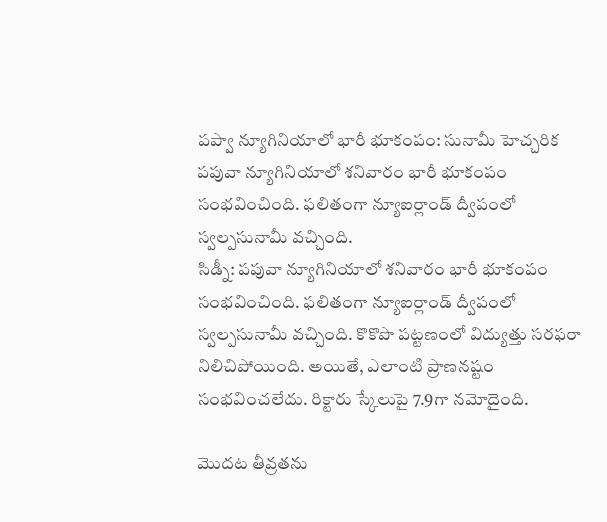పప్వా న్యూగినియాలో భారీ భూకంపం: సునామీ హెచ్చరిక
పపువా న్యూగినియాలో శనివారం భారీ భూకంపం సంభవించింది. ఫలితంగా న్యూఐర్లాండ్ ద్వీపంలో స్వల్పసునామీ వచ్చింది.
సిడ్నీ: పపువా న్యూగినియాలో శనివారం భారీ భూకంపం సంభవించింది. ఫలితంగా న్యూఐర్లాండ్ ద్వీపంలో స్వల్పసునామీ వచ్చింది. కొకొపొ పట్టణంలో విద్యుత్తు సరఫరా నిలిచిపోయింది. అయితే, ఎలాంటి ప్రాణనష్టం సంభవించలేదు. రిక్టారు స్కేలుపై 7.9గా నమోదైంది.

మొదట తీవ్రతను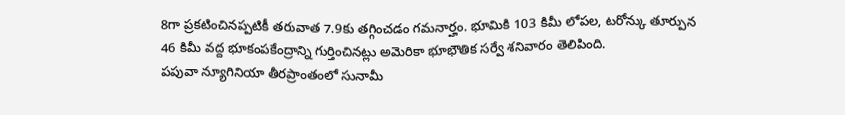8గా ప్రకటించినప్పటికీ తరువాత 7.9కు తగ్గించడం గమనార్హం. భూమికి 103 కిమీ లోపల, టరోన్కు తూర్పున 46 కిమీ వద్ద భూకంపకేంద్రాన్ని గుర్తించినట్లు అమెరికా భూభౌతిక సర్వే శనివారం తెలిపింది.
పపువా న్యూగినియా తీరప్రాంతంలో సునామీ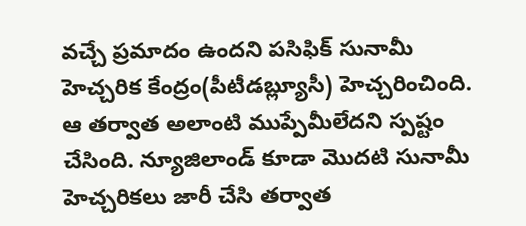వచ్చే ప్రమాదం ఉందని పసిఫిక్ సునామీ హెచ్చరిక కేంద్రం(పీటీడబ్ల్యూసీ) హెచ్చరించింది. ఆ తర్వాత అలాంటి ముప్పేమీలేదని స్పష్టం చేసింది. న్యూజిలాండ్ కూడా మొదటి సునామీ హెచ్చరికలు జారీ చేసి తర్వాత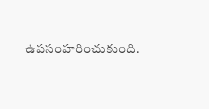ఉపసంహరించుకుంది.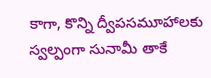కాగా, కొన్ని ద్వీపసమూహాలకు స్వల్పంగా సునామీ తాకే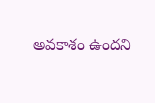అవకాశం ఉందని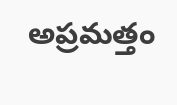అప్రమత్తం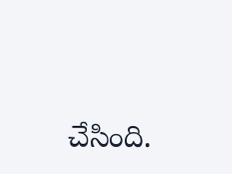చేసింది.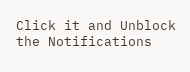Click it and Unblock the Notifications